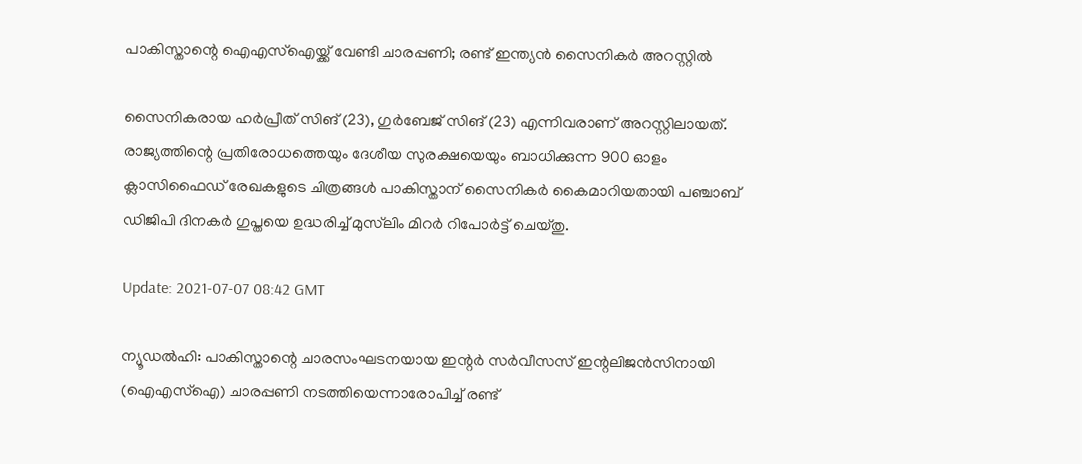പാകിസ്താന്റെ ഐഎസ്‌ഐയ്ക്ക് വേണ്ടി ചാരപ്പണി; രണ്ട് ഇന്ത്യന്‍ സൈനികര്‍ അറസ്റ്റില്‍

സൈനികരായ ഹര്‍പ്രീത് സിങ് (23), ഗുര്‍ബേജ് സിങ് (23) എന്നിവരാണ് അറസ്റ്റിലായത്. രാജ്യത്തിന്റെ പ്രതിരോധത്തെയും ദേശീയ സുരക്ഷയെയും ബാധിക്കുന്ന 900 ഓളം ക്ലാസിഫൈഡ് രേഖകളുടെ ചിത്രങ്ങള്‍ പാകിസ്താന് സൈനികര്‍ കൈമാറിയതായി പഞ്ചാബ് ഡിജിപി ദിനകര്‍ ഗുപ്തയെ ഉദ്ധരിച്ച് മുസ്‌ലിം മിറര്‍ റിപോര്‍ട്ട് ചെയ്തു.

Update: 2021-07-07 08:42 GMT

ന്യൂഡല്‍ഹി: പാകിസ്താന്റെ ചാരസംഘടനയായ ഇന്റര്‍ സര്‍വീസസ് ഇന്റലിജന്‍സിനായി (ഐഎസ്‌ഐ) ചാരപ്പണി നടത്തിയെന്നാരോപിച്ച് രണ്ട്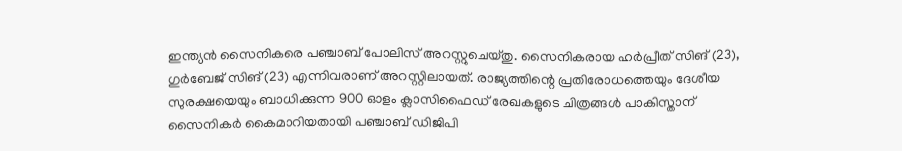ഇന്ത്യന്‍ സൈനികരെ പഞ്ചാബ് പോലിസ് അറസ്റ്റുചെയ്തു. സൈനികരായ ഹര്‍പ്രീത് സിങ് (23), ഗുര്‍ബേജ് സിങ് (23) എന്നിവരാണ് അറസ്റ്റിലായത്. രാജ്യത്തിന്റെ പ്രതിരോധത്തെയും ദേശീയ സുരക്ഷയെയും ബാധിക്കുന്ന 900 ഓളം ക്ലാസിഫൈഡ് രേഖകളുടെ ചിത്രങ്ങള്‍ പാകിസ്താന് സൈനികര്‍ കൈമാറിയതായി പഞ്ചാബ് ഡിജിപി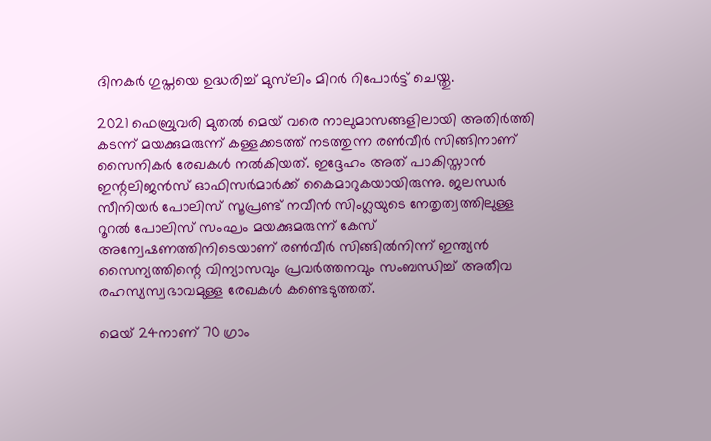ദിനകര്‍ ഗുപ്തയെ ഉദ്ധരിച്ച് മുസ്‌ലിം മിറര്‍ റിപോര്‍ട്ട് ചെയ്തു.

2021 ഫെബ്രുവരി മുതല്‍ മെയ് വരെ നാലുമാസങ്ങളിലായി അതിര്‍ത്തി കടന്ന് മയക്കുമരുന്ന് കള്ളക്കടത്ത് നടത്തുന്ന രണ്‍വീര്‍ സിങ്ങിനാണ് സൈനികര്‍ രേഖകള്‍ നല്‍കിയത്. ഇദ്ദേഹം അത് പാകിസ്താന്‍ ഇന്റലിജന്‍സ് ഓഫിസര്‍മാര്‍ക്ക് കൈമാറുകയായിരുന്നു. ജലന്ധര്‍ സീനിയര്‍ പോലിസ് സൂപ്രണ്ട് നവീന്‍ സിംഗ്ലയുടെ നേതൃത്വത്തിലുള്ള റൂറല്‍ പോലിസ് സംഘം മയക്കുമരുന്ന് കേസ് അന്വേഷണത്തിനിടെയാണ് രണ്‍വീര്‍ സിങ്ങില്‍നിന്ന് ഇന്ത്യന്‍ സൈന്യത്തിന്റെ വിന്യാസവും പ്രവര്‍ത്തനവും സംബന്ധിച്ച് അതീവ രഹസ്യസ്വഭാവമുള്ള രേഖകള്‍ കണ്ടെടുത്തത്.

മെയ് 24നാണ് 70 ഗ്രാം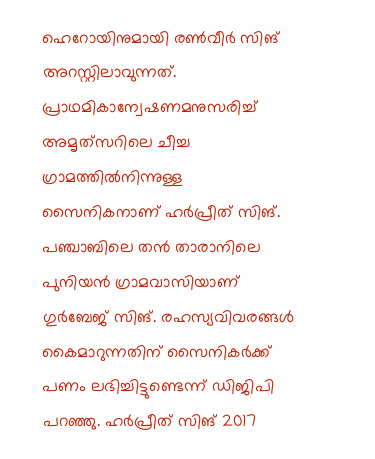ഹെറോയിനുമായി രണ്‍വീര്‍ സിങ് അറസ്റ്റിലാവുന്നത്. പ്രാഥമികാന്വേഷണമനുസരിച്ച് അമൃത്‌സറിലെ ചീച്ച ഗ്രാമത്തില്‍നിന്നുള്ള സൈനികനാണ് ഹര്‍പ്രീത് സിങ്. പഞ്ചാബിലെ തന്‍ താരാനിലെ പുനിയന്‍ ഗ്രാമവാസിയാണ് ഗുര്‍ബേജ് സിങ്. രഹസ്യവിവരങ്ങള്‍ കൈമാറുന്നതിന് സൈനികര്‍ക്ക് പണം ലഭിച്ചിട്ടുണ്ടെന്ന് ഡിജിപി പറഞ്ഞു. ഹര്‍പ്രീത് സിങ് 2017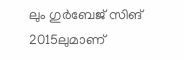ലും ഗുര്‍ബേജ് സിങ് 2015ലുമാണ്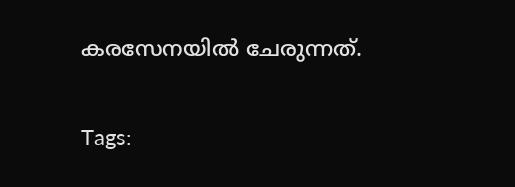കരസേനയില്‍ ചേരുന്നത്.

Tags: